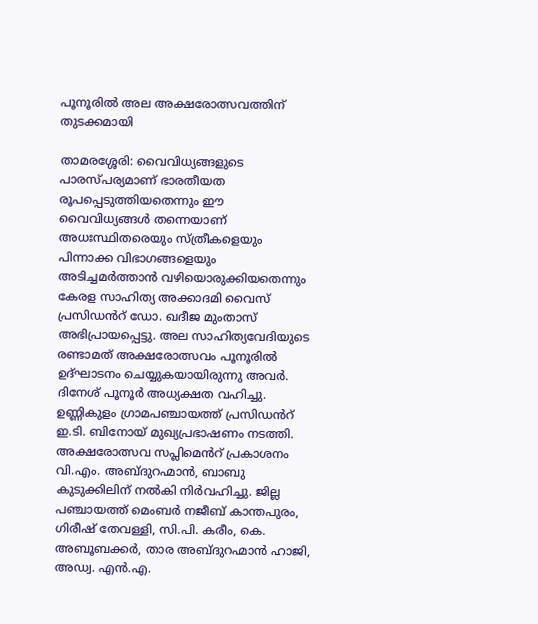പൂനൂരില്‍ അല അക്ഷരോത്സവത്തിന് തുടക്കമായി

താമരശ്ശേരി: വൈവിധ്യങ്ങളുടെ പാരസ്പര്യമാണ് ഭാരതീയത രൂപപ്പെടുത്തിയതെന്നും ഈ വൈവിധ്യങ്ങള്‍ തന്നെയാണ് അധഃസ്ഥിതരെയും സ്ത്രീകളെയും പിന്നാക്ക വിഭാഗങ്ങളെയും അടിച്ചമര്‍ത്താന്‍ വഴിയൊരുക്കിയതെന്നും കേരള സാഹിത്യ അക്കാദമി വൈസ് പ്രസിഡൻറ് ഡോ. ഖദീജ മുംതാസ് അഭിപ്രായപ്പെട്ടു. അല സാഹിത്യവേദിയുടെ രണ്ടാമത് അക്ഷരോത്സവം പൂനൂരില്‍ ഉദ്ഘാടനം ചെയ്യുകയായിരുന്നു അവർ. ദിനേശ് പൂനൂര്‍ അധ്യക്ഷത വഹിച്ചു. ഉണ്ണികുളം ഗ്രാമപഞ്ചായത്ത് പ്രസിഡൻറ് ഇ.ടി. ബിനോയ് മുഖ്യപ്രഭാഷണം നടത്തി. അക്ഷരോത്സവ സപ്ലിമെൻറ് പ്രകാശനം വി.എം. അബ്ദുറഹ്മാന്‍, ബാബു കുടുക്കിലിന് നല്‍കി നിർവഹിച്ചു. ജില്ല പഞ്ചായത്ത് മെംബര്‍ നജീബ് കാന്തപുരം, ഗിരീഷ് തേവള്ളി, സി.പി. കരീം, കെ. അബൂബക്കര്‍, താര അബ്ദുറഹ്മാന്‍ ഹാജി, അഡ്വ. എന്‍.എ.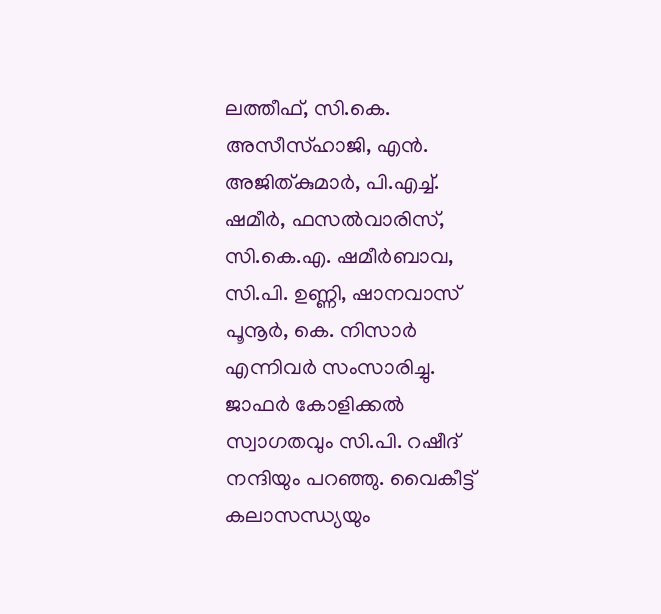ലത്തീഫ്, സി.കെ. അസീസ്ഹാജി, എന്‍. അജിത്കുമാര്‍, പി.എച്ച്. ഷമീര്‍, ഫസല്‍വാരിസ്, സി.കെ.എ. ഷമീര്‍ബാവ, സി.പി. ഉണ്ണി, ഷാനവാസ് പൂനൂര്‍, കെ. നിസാര്‍ എന്നിവർ സംസാരിച്ചു. ജാഫര്‍ കോളിക്കല്‍ സ്വാഗതവും സി.പി. റഷീദ് നന്ദിയും പറഞ്ഞു. വൈകീട്ട് കലാസന്ധ്യയും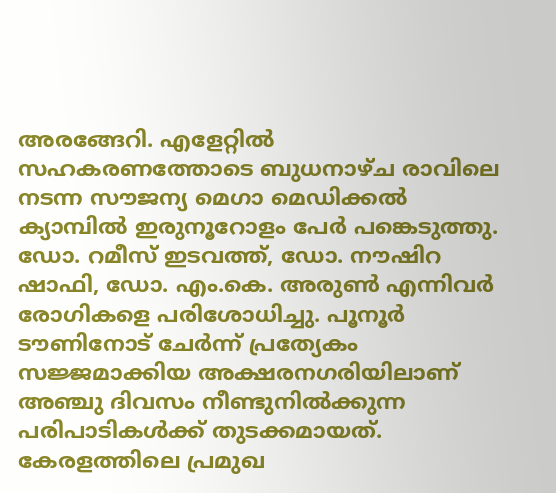അരങ്ങേറി. എളേറ്റില്‍ സഹകരണത്തോടെ ബുധനാഴ്ച രാവിലെ നടന്ന സൗജന്യ മെഗാ മെഡിക്കല്‍ ക്യാമ്പില്‍ ഇരുനൂറോളം പേര്‍ പങ്കെടുത്തു. ഡോ. റമീസ് ഇടവത്ത്, ഡോ. നൗഷിറ ഷാഫി, ഡോ. എം.കെ. അരുണ്‍ എന്നിവര്‍ രോഗികളെ പരിശോധിച്ചു. പൂനൂര്‍ ടൗണിനോട് ചേര്‍ന്ന് പ്രത്യേകം സജ്ജമാക്കിയ അക്ഷരനഗരിയിലാണ് അഞ്ചു ദിവസം നീണ്ടുനില്‍ക്കുന്ന പരിപാടികള്‍ക്ക് തുടക്കമായത്. കേരളത്തിലെ പ്രമുഖ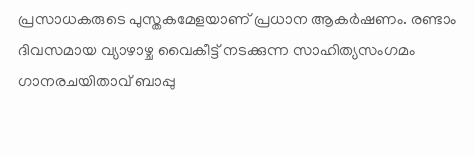പ്രസാധകരുടെ പുസ്തകമേളയാണ് പ്രധാന ആകര്‍ഷണം. രണ്ടാം ദിവസമായ വ്യാഴാഴ്ച വൈകീട്ട് നടക്കുന്ന സാഹിത്യസംഗമം ഗാനരചയിതാവ് ബാപ്പു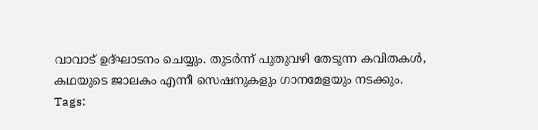വാവാട് ഉദ്ഘാടനം ചെയ്യും. തുടര്‍ന്ന് പുതുവഴി തേടുന്ന കവിതകള്‍, കഥയുടെ ജാലകം എന്നീ സെഷനുകളും ഗാനമേളയും നടക്കും.
Tags: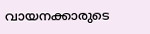വായനക്കാരുടെ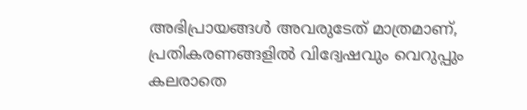അഭിപ്രായങ്ങള്‍ അവരുടേത് മാത്രമാണ്, പ്രതികരണങ്ങളിൽ വിദ്വേഷവും വെറുപ്പും കലരാതെ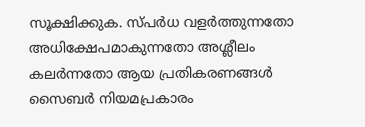സൂക്ഷിക്കുക. സ്പർധ വളർത്തുന്നതോ അധിക്ഷേപമാകുന്നതോ അശ്ലീലം കലർന്നതോ ആയ പ്രതികരണങ്ങൾ സൈബർ നിയമപ്രകാരം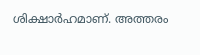ശിക്ഷാർഹമാണ്. അത്തരം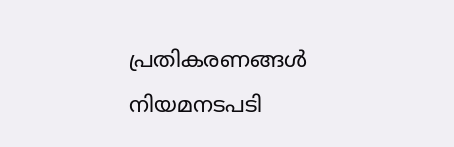പ്രതികരണങ്ങൾ നിയമനടപടി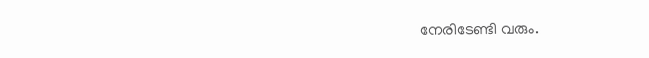നേരിടേണ്ടി വരും.